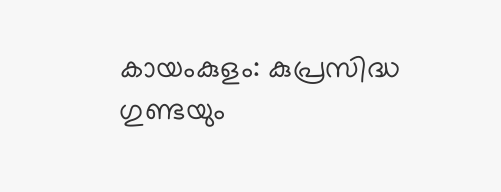കായംകുളം: കുപ്രസിദ്ധ ഗുണ്ടയും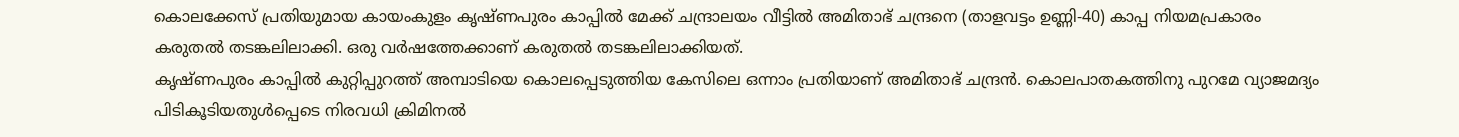കൊലക്കേസ് പ്രതിയുമായ കായംകുളം കൃഷ്ണപുരം കാപ്പിൽ മേക്ക് ചന്ദ്രാലയം വീട്ടിൽ അമിതാഭ് ചന്ദ്രനെ (താളവട്ടം ഉണ്ണി-40) കാപ്പ നിയമപ്രകാരം കരുതൽ തടങ്കലിലാക്കി. ഒരു വർഷത്തേക്കാണ് കരുതൽ തടങ്കലിലാക്കിയത്.
കൃഷ്ണപുരം കാപ്പിൽ കുറ്റിപ്പുറത്ത് അമ്പാടിയെ കൊലപ്പെടുത്തിയ കേസിലെ ഒന്നാം പ്രതിയാണ് അമിതാഭ് ചന്ദ്രൻ. കൊലപാതകത്തിനു പുറമേ വ്യാജമദ്യം പിടികൂടിയതുൾപ്പെടെ നിരവധി ക്രിമിനൽ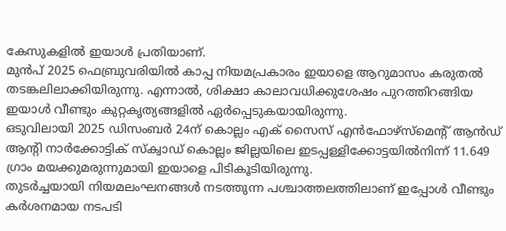കേസുകളിൽ ഇയാൾ പ്രതിയാണ്.
മുൻപ് 2025 ഫെബ്രുവരിയിൽ കാപ്പ നിയമപ്രകാരം ഇയാളെ ആറുമാസം കരുതൽ തടങ്കലിലാക്കിയിരുന്നു. എന്നാൽ, ശിക്ഷാ കാലാവധിക്കുശേഷം പുറത്തിറങ്ങിയ ഇയാൾ വീണ്ടും കുറ്റകൃത്യങ്ങളിൽ ഏർപ്പെടുകയായിരുന്നു.
ഒടുവിലായി 2025 ഡിസംബർ 24ന് കൊല്ലം എക് സൈസ് എൻഫോഴ്സ്മെന്റ് ആൻഡ് ആന്റി നാർക്കോട്ടിക് സ്ക്വാഡ് കൊല്ലം ജില്ലയിലെ ഇടപ്പള്ളിക്കോട്ടയിൽനിന്ന് 11.649 ഗ്രാം മയക്കുമരുന്നുമായി ഇയാളെ പിടികൂടിയിരുന്നു.
തുടർച്ചയായി നിയമലംഘനങ്ങൾ നടത്തുന്ന പശ്ചാത്തലത്തിലാണ് ഇപ്പോൾ വീണ്ടും കർശനമായ നടപടി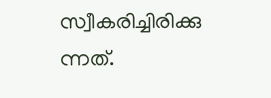സ്വീകരിച്ചിരിക്കു ന്നത്.